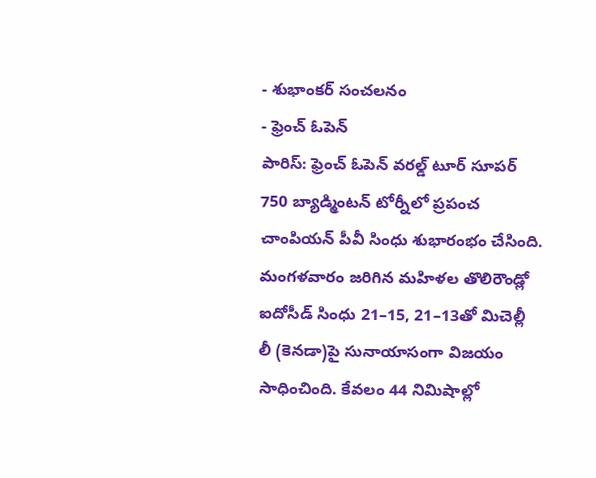- శుభాంకర్ సంచలనం
- ఫ్రెంచ్ ఓపెన్
పారిస్: ఫ్రెంచ్ ఓపెన్ వరల్డ్ టూర్ సూపర్ 750 బ్యాడ్మింటన్ టోర్నీలో ప్రపంచ చాంపియన్ పీవీ సింధు శుభారంభం చేసింది. మంగళవారం జరిగిన మహిళల తొలిరౌండ్లో ఐదోసీడ్ సింధు 21–15, 21–13తో మిచెల్లీ లీ (కెనడా)పై సునాయాసంగా విజయం సాధించింది. కేవలం 44 నిమిషాల్లో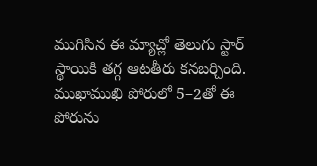ముగిసిన ఈ మ్యాచ్లో తెలుగు స్టార్ స్థాయికి తగ్గ ఆటతీరు కనబర్చింది. ముఖాముఖి పోరులో 5–2తో ఈ పోరును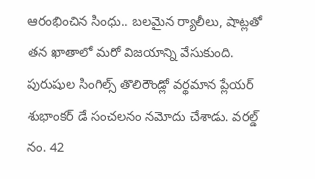ఆరంభించిన సింధు.. బలమైన ర్యాలీలు, షాట్లతో తన ఖాతాలో మరో విజయాన్ని వేసుకుంది. పురుషుల సింగిల్స్ తొలిరౌండ్లో వర్థమాన ప్లేయర్ శుభాంకర్ డే సంచలనం నమోదు చేశాడు. వరల్డ్ నం. 42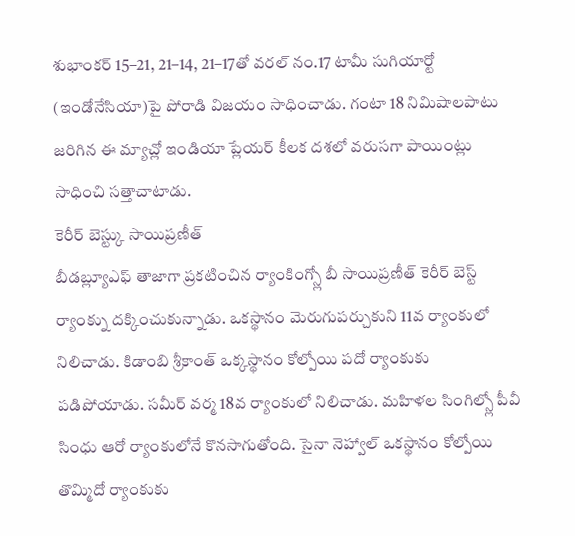శుభాంకర్ 15–21, 21–14, 21–17తో వరల్ నం.17 టామీ సుగియార్టో (ఇండోనేసియా)పై పోరాడి విజయం సాధించాడు. గంటా 18 నిమిషాలపాటు జరిగిన ఈ మ్యాచ్లో ఇండియా ప్లేయర్ కీలక దశలో వరుసగా పాయింట్లు సాధించి సత్తాచాటాడు.
కెరీర్ బెస్ట్కు సాయిప్రణీత్
బీడబ్ల్యూఎఫ్ తాజాగా ప్రకటించిన ర్యాంకింగ్స్లో బీ సాయిప్రణీత్ కెరీర్ బెస్ట్ ర్యాంక్ను దక్కించుకున్నాడు. ఒకస్థానం మెరుగుపర్చుకుని 11వ ర్యాంకులో నిలిచాడు. కిడాంబి శ్రీకాంత్ ఒక్కస్థానం కోల్పోయి పదో ర్యాంకుకు పడిపోయాడు. సమీర్ వర్మ 18వ ర్యాంకులో నిలిచాడు. మహిళల సింగిల్స్లో పీవీ సింధు ఆరో ర్యాంకులోనే కొనసాగుతోంది. సైనా నెహ్వాల్ ఒకస్థానం కోల్పోయి తొమ్మిదో ర్యాంకుకు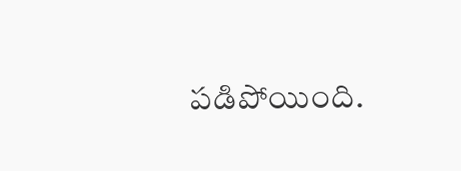పడిపోయింది.